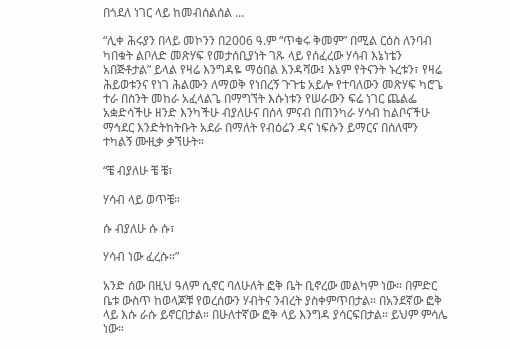በጎደለ ነገር ላይ ከመብሰልሰል …

“ሊቀ ሕሩያን በላይ መኮንን በ2006 ዓ.ም “ጥቁሩ ቅመም” በሚል ርዕስ ለንባብ ካበቁት ልቦለድ መጽሃፍ የመታሰቢያነት ገጹ ላይ የሰፈረው ሃሳብ እኔነቴን አበጅቶታል” ይላል የዛሬ እንግዳዬ ማዕበል እንዳሻው፤ እኔም የትናንት ኑረቱን፣ የዛሬ ሕይወቱንና የነገ ሕልሙን ለማወቅ የነበረኝ ጉጉቴ አይሎ የተባለውን መጽሃፍ ካሮጌ ተራ በስንት መከራ አፈላልጌ በማግኘት እሱነቱን የሠራውን ፍሬ ነገር ጨልፌ አቋድሳችሁ ዘንድ እንካችሁ ብያለሁና በሰላ ምናብ በጠንካራ ሃሳብ ከልቦናችሁ ማኅደር እንድትከትቡት አደራ በማለት የብዕሬን ዳና ነፍሱን ይማርና በሰለሞን ተካልኝ ሙዚቃ ቃኘሁት።

“ቼ ብያለሁ ቼ ቼ፣

ሃሳብ ላይ ወጥቼ።

ሱ ብያለሁ ሱ ሱ፣

ሃሳብ ነው ፈረሱ።”

አንድ ሰው በዚህ ዓለም ሲኖር ባለሁለት ፎቅ ቤት ቢኖረው መልካም ነው። በምድር ቤቱ ውስጥ ከወላጆቹ የወረሰውን ሃብትና ንብረት ያስቀምጥበታል። በአንደኛው ፎቅ ላይ እሱ ራሱ ይኖርበታል። በሁለተኛው ፎቅ ላይ እንግዳ ያሳርፍበታል። ይህም ምሳሌ ነው።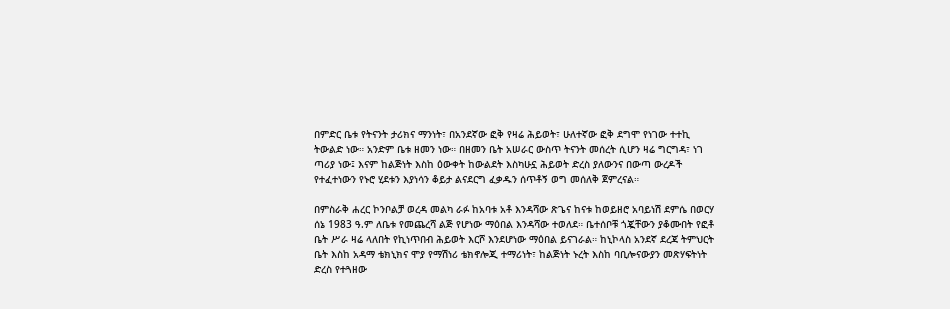በምድር ቤቱ የትናንት ታሪክና ማንነት፣ በአንደኛው ፎቅ የዛሬ ሕይወት፣ ሁለተኛው ፎቅ ደግሞ የነገው ተተኪ ትውልድ ነው። አንድም ቤቱ ዘመን ነው። በዘመን ቤት አሠራር ውስጥ ትናንት መሰረት ሲሆን ዛሬ ግርግዳ፣ ነገ ጣሪያ ነው፤ እናም ከልጅነት እስከ ዕውቀት ከውልደት እስካሁኗ ሕይወት ድረስ ያለውንና በውጣ ውረዶች የተፈተነውን የኑሮ ሂደቱን እያነሳን ቆይታ ልናደርግ ፈቃዱን ሰጥቶኝ ወግ መሰለቅ ጀምረናል።

በምስራቅ ሐረር ኮንቦልቻ ወረዳ መልካ ራፉ ከአባቱ አቶ እንዳሻው ጽጌና ከናቱ ከወይዘሮ አባይነሽ ደምሴ በወርሃ ሰኔ 1983 ዓ.ም ለቤቱ የመጨረሻ ልጅ የሆነው ማዕበል እንዳሻው ተወለደ። ቤተሰቦቹ ጎጇቸውን ያቆሙበት የፎቶ ቤት ሥራ ዛሬ ላለበት የኪነጥበብ ሕይወት እርሾ እንደሆነው ማዕበል ይናገራል። ከኒኮላስ አንደኛ ደረጃ ትምህርት ቤት እስከ አዳማ ቴክኒክና ሞያ የማሽነሪ ቴክኖሎጂ ተማሪነት፣ ከልጅነት ኑረት እስከ ባቢሎናውያን መጽሃፍትነት ድረስ የተጓዘው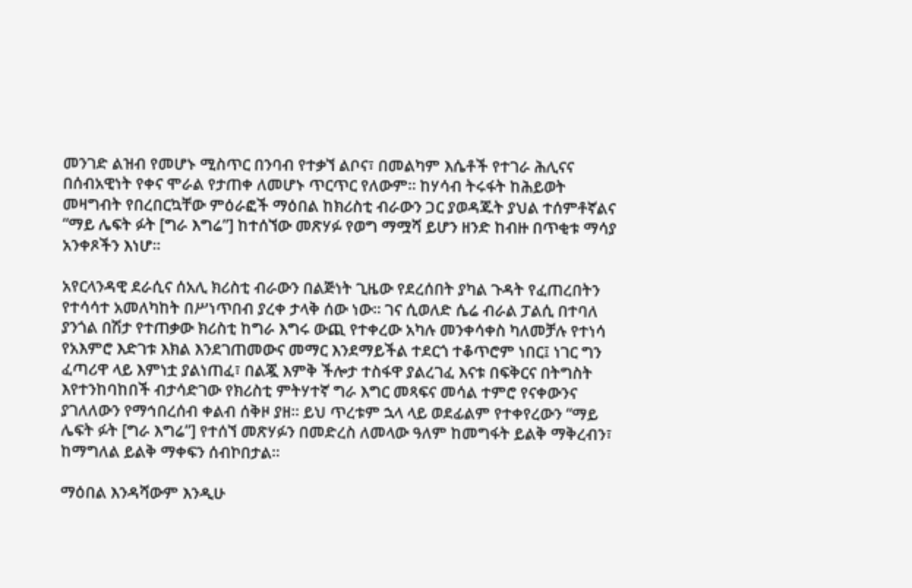መንገድ ልዝብ የመሆኑ ሚስጥር በንባብ የተቃኘ ልቦና፣ በመልካም እሴቶች የተገራ ሕሊናና በሰብአዊነት የቀና ሞራል የታጠቀ ለመሆኑ ጥርጥር የለውም። ከሃሳብ ትሩፋት ከሕይወት መዛግብት የበረበርኳቸው ምዕራፎች ማዕበል ከክሪስቲ ብራውን ጋር ያወዳጁት ያህል ተሰምቶኛልና “ማይ ሌፍት ፉት [ግራ እግሬ”] ከተሰኘው መጽሃፉ የወግ ማሟሻ ይሆን ዘንድ ከብዙ በጥቂቱ ማሳያ አንቀጾችን እነሆ።

አየርላንዳዊ ደራሲና ሰአሊ ክሪስቲ ብራውን በልጅነት ጊዜው የደረሰበት ያካል ጉዳት የፈጠረበትን የተሳሳተ አመለካከት በሥነጥበብ ያረቀ ታላቅ ሰው ነው። ገና ሲወለድ ሴሬ ብራል ፓልሲ በተባለ ያንጎል በሽታ የተጠቃው ክሪስቲ ከግራ እግሩ ውጪ የተቀረው አካሉ መንቀሳቀስ ካለመቻሉ የተነሳ የአእምሮ እድገቱ እክል እንደገጠመውና መማር እንደማይችል ተደርጎ ተቆጥሮም ነበር፤ ነገር ግን ፈጣሪዋ ላይ እምነቷ ያልነጠፈ፣ በልጇ እምቅ ችሎታ ተስፋዋ ያልረገፈ እናቱ በፍቅርና በትግስት እየተንከባከበች ብታሳድገው የክሪስቲ ምትሃተኛ ግራ እግር መጻፍና መሳል ተምሮ የናቀውንና ያገለለውን የማኅበረሰብ ቀልብ ሰቅዞ ያዘ። ይህ ጥረቱም ኋላ ላይ ወደፊልም የተቀየረውን “ማይ ሌፍት ፉት [ግራ እግሬ”] የተሰኘ መጽሃፉን በመድረስ ለመላው ዓለም ከመግፋት ይልቅ ማቅረብን፣ ከማግለል ይልቅ ማቀፍን ሰብኮበታል።

ማዕበል እንዳሻውም እንዲሁ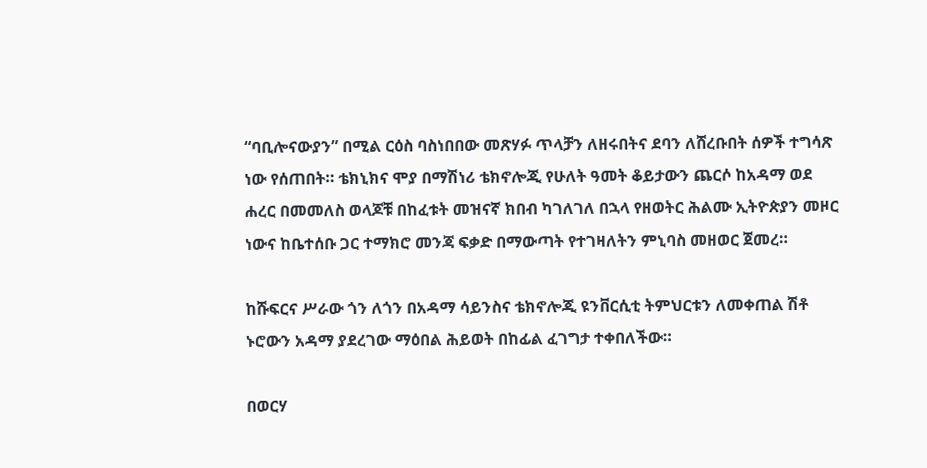“ባቢሎናውያን” በሚል ርዕስ ባስነበበው መጽሃፉ ጥላቻን ለዘሩበትና ደባን ለሸረቡበት ሰዎች ተግሳጽ ነው የሰጠበት። ቴክኒክና ሞያ በማሽነሪ ቴክኖሎጂ የሁለት ዓመት ቆይታውን ጨርሶ ከአዳማ ወደ ሐረር በመመለስ ወላጆቹ በከፈቱት መዝናኛ ክበብ ካገለገለ በኋላ የዘወትር ሕልሙ ኢትዮጵያን መዞር ነውና ከቤተሰቡ ጋር ተማክሮ መንጃ ፍቃድ በማውጣት የተገዛለትን ምኒባስ መዘወር ጀመረ።

ከሹፍርና ሥራው ጎን ለጎን በአዳማ ሳይንስና ቴክኖሎጂ ዩንቨርሲቲ ትምህርቱን ለመቀጠል ሽቶ ኑሮውን አዳማ ያደረገው ማዕበል ሕይወት በከፊል ፈገግታ ተቀበለችው።

በወርሃ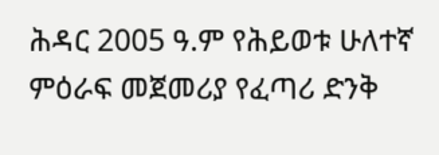ሕዳር 2005 ዓ.ም የሕይወቱ ሁለተኛ ምዕራፍ መጀመሪያ የፈጣሪ ድንቅ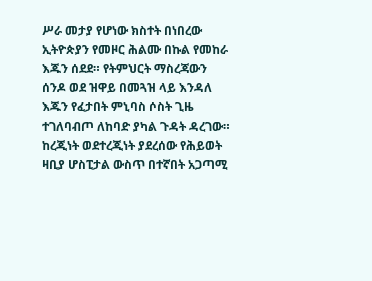ሥራ መታያ የሆነው ክስተት በነበረው ኢትዮጵያን የመዞር ሕልሙ በኩል የመከራ እጁን ሰደደ። የትምህርት ማስረጃውን ሰንዶ ወደ ዝዋይ በመጓዝ ላይ እንዳለ እጁን የፈታበት ምኒባስ ሶስት ጊዜ ተገለባብጦ ለከባድ ያካል ጉዳት ዳረገው። ከረጂነት ወደተረጂነት ያደረሰው የሕይወት ዛቢያ ሆስፒታል ውስጥ በተኛበት አጋጣሚ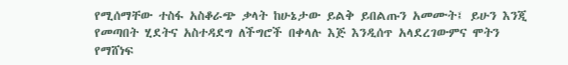የሚሰማቸው ተስፋ አስቆራጭ ቃላት ከሁኔታው ይልቅ ይበልጡን አመሙት፤ ይሁን እንጂ የመጣበት ሂደትና አስተዳደግ ለችግሮች በቀላሉ እጅ እንዲሰጥ አላደረገውምና ሞትን የማሸነፍ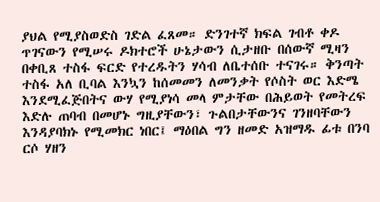ያህል የሚያስወድስ ገድል ፈጸመ። ድንገተኛ ክፍል ገብቶ ቀዶ ጥገናውን የሚሠሩ ዶክተሮች ሁኔታውን ሲታዘቡ በሰውኛ ሚዛን በቀቢጸ ተስፋ ፍርድ የተረዱትን ሃሳብ ለቤተሰቡ ተናገሩ። ቅንጣት ተስፋ አለ ቢባል እንኳን ከሰመመን ለመንቃት የሶስት ወር እድሜ እንደሚፈጅበትና ውሃ የሚያነሳ መላ ምታቸው በሕይወት የመትረፍ እድሉ ጠባብ በመሆኑ ግዚያቸውን፣ ጉልበታቸውንና ገንዘባቸውን እንዳያባክኑ የሚመክር ነበር፤ ማዕበል ግን ዘመድ አዝማዱ ፊቱ በንባ ርሶ ሃዘን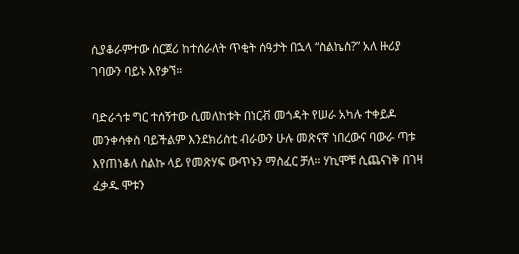ሲያቆራምተው ሰርጀሪ ከተሰራለት ጥቂት ሰዓታት በኋላ “ስልኬስ?” አለ ዙሪያ ገባውን ባይኑ እየቃኘ።

ባድራጎቱ ግር ተሰኝተው ሲመለከቱት በነርቭ መጎዳት የሠራ አካሉ ተቀይዶ መንቀሳቀስ ባይችልም እንደክሪስቲ ብራውን ሁሉ መጽናኛ ነበረውና ባውራ ጣቱ እየጠነቆለ ስልኩ ላይ የመጽሃፍ ውጥኑን ማስፈር ቻለ። ሃኪሞቹ ሲጨናነቅ በገዛ ፈቃዱ ሞቱን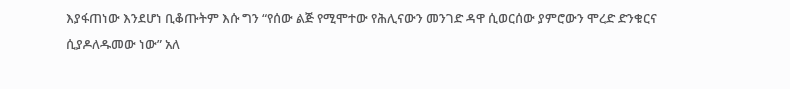እያፋጠነው እንደሆነ ቢቆጡትም እሱ ግን “የሰው ልጅ የሚሞተው የሕሊናውን መንገድ ዳዋ ሲወርሰው ያምሮውን ሞረድ ድንቁርና ሲያዶለዱመው ነው” አለ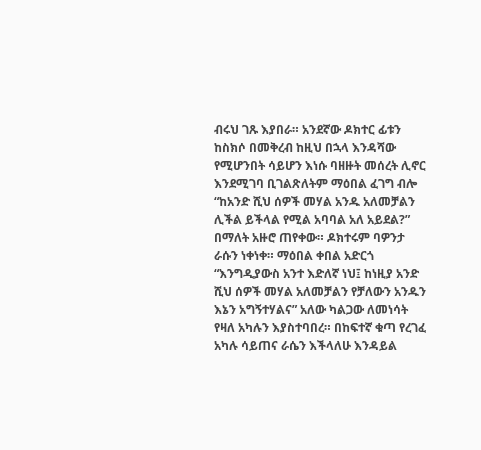ብሩህ ገጹ እያበራ። አንደኛው ዶክተር ፊቱን ከስክሶ በመቅረብ ከዚህ በኋላ እንዳሻው የሚሆንበት ሳይሆን እነሱ ባዘዙት መሰረት ሊኖር እንደሚገባ ቢገልጽለትም ማዕበል ፈገግ ብሎ “ከአንድ ሺህ ሰዎች መሃል አንዱ አለመቻልን ሊችል ይችላል የሚል አባባል አለ አይደል?” በማለት አዙሮ ጠየቀው። ዶክተሩም ባዎንታ ራሱን ነቀነቀ። ማዕበል ቀበል አድርጎ “እንግዲያውስ አንተ እድለኛ ነህ፤ ከነዚያ አንድ ሺህ ሰዎች መሃል አለመቻልን የቻለውን አንዱን እኔን አግኝተሃልና” አለው ካልጋው ለመነሳት የዛለ አካሉን እያስተባበረ። በከፍተኛ ቁጣ የረገፈ አካሉ ሳይጠና ራሴን እችላለሁ እንዳይል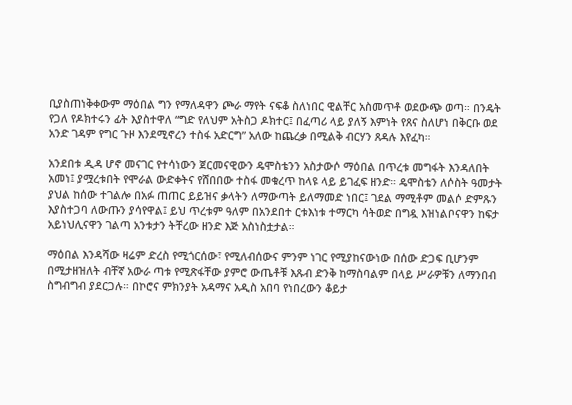ቢያስጠነቅቀውም ማዕበል ግን የማለዳዋን ጮራ ማየት ናፍቆ ስለነበር ዊልቸር አስመጥቶ ወደውጭ ወጣ። በንዴት የጋለ የዶክተሩን ፊት እያስተዋለ “ግድ የለህም አትስጋ ዶክተር፤ በፈጣሪ ላይ ያለኝ እምነት የጸና ስለሆነ በቅርቡ ወደ አንድ ገዳም የግር ጉዞ እንደሚኖረን ተስፋ አድርግ” አለው ከጨረቃ በሚልቅ ብርሃን ጸዳሉ እየፈካ።

አንደበቱ ዲዳ ሆኖ መናገር የተሳነውን ጀርመናዊውን ዴሞስቴንን አስታውሶ ማዕበል በጥረቱ መግፋት እንዳለበት አመነ፤ ያሟረቱበት የሞራል ውድቀትና የሸበበው ተስፋ መቁረጥ ከላዩ ላይ ይገፈፍ ዘንድ። ዴሞስቴን ለሶስት ዓመታት ያህል ከሰው ተገልሎ በአፉ ጠጠር ይይዝና ቃላትን ለማውጣት ይለማመድ ነበር፤ ገደል ማሚቶም መልሶ ድምጹን እያስተጋባ ለውጡን ያሳየዋል፤ ይህ ጥረቱም ዓለም በአንደበተ ርቱእነቱ ተማርካ ሳትወድ በግዷ እዝነልቦናዋን ከፍታ አይነህሊናዋን ገልጣ አንቱታን ትቸረው ዘንድ እጅ አስነስቷታል።

ማዕበል እንዳሻው ዛሬም ድረስ የሚጎርሰው፣ የሚለብሰውና ምንም ነገር የሚያከናውነው በሰው ድጋፍ ቢሆንም በሚታዘዝለት ብቸኛ አውራ ጣቱ የሚጽፋቸው ያምሮ ውጤቶቹ እጹብ ድንቅ ከማስባልም በላይ ሥራዎቹን ለማንበብ ስግብግብ ያደርጋሉ። በኮሮና ምክንያት አዳማና አዲስ አበባ የነበረውን ቆይታ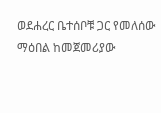ወደሐረር ቤተሰቦቹ ጋር የመለሰው ማዕበል ከመጀመሪያው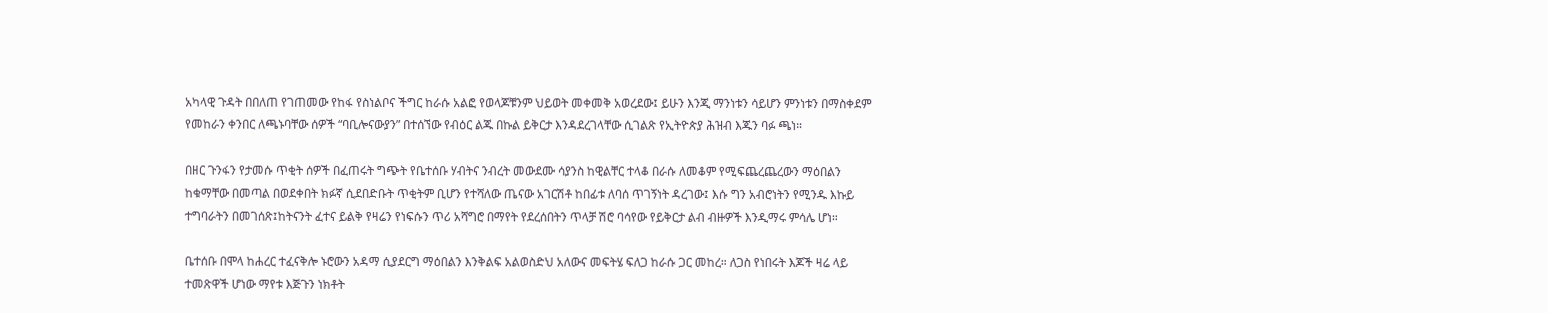አካላዊ ጉዳት በበለጠ የገጠመው የከፋ የስነልቦና ችግር ከራሱ አልፎ የወላጆቹንም ህይወት መቀመቅ አወረደው፤ ይሁን እንጂ ማንነቱን ሳይሆን ምንነቱን በማስቀደም የመከራን ቀንበር ለጫኑባቸው ሰዎች “ባቢሎናውያን” በተሰኘው የብዕር ልጁ በኩል ይቅርታ እንዳደረገላቸው ሲገልጽ የኢትዮጵያ ሕዝብ እጁን ባፉ ጫነ።

በዘር ጉንፋን የታመሱ ጥቂት ሰዎች በፈጠሩት ግጭት የቤተሰቡ ሃብትና ንብረት መውደሙ ሳያንስ ከዊልቸር ተላቆ በራሱ ለመቆም የሚፍጨረጨረውን ማዕበልን ከቁማቸው በመጣል በወደቀበት ክፉኛ ሲደበድቡት ጥቂትም ቢሆን የተሻለው ጤናው አገርሽቶ ከበፊቱ ለባሰ ጥገኝነት ዳረገው፤ እሱ ግን አብሮነትን የሚንዱ እኩይ ተግባራትን በመገሰጽ፤ከትናንት ፈተና ይልቅ የዛሬን የነፍሱን ጥሪ አሻግሮ በማየት የደረሰበትን ጥላቻ ሽሮ ባሳየው የይቅርታ ልብ ብዙዎች እንዲማሩ ምሳሌ ሆነ።

ቤተሰቡ በሞላ ከሐረር ተፈናቅሎ ኑሮውን አዳማ ሲያደርግ ማዕበልን እንቅልፍ አልወስድህ አለውና መፍትሄ ፍለጋ ከራሱ ጋር መከረ። ለጋስ የነበሩት እጆች ዛሬ ላይ ተመጽዋች ሆነው ማየቱ እጅጉን ነክቶት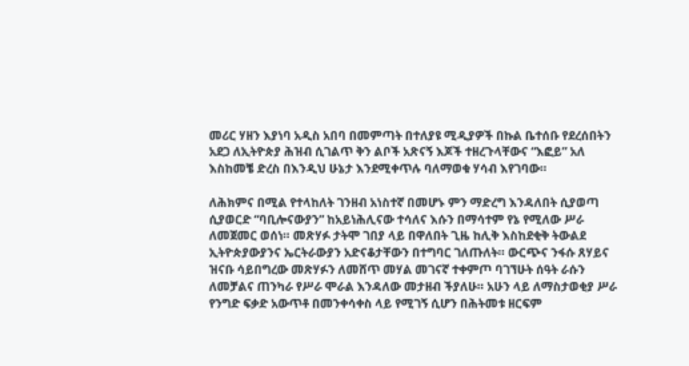መሪር ሃዘን እያነባ አዲስ አበባ በመምጣት በተለያዩ ሚዲያዎች በኩል ቤተሰቡ የደረሰበትን አደጋ ለኢትዮጵያ ሕዝብ ሲገልጥ ቅን ልቦች አጽናኝ እጆች ተዘረጉላቸውና “እፎይ” አለ እስከመቼ ድረስ በእንዲህ ሁኔታ እንደሚቀጥሉ ባለማወቁ ሃሳብ እየገባው።

ለሕክምና በሚል የተላከለት ገንዘብ አነስተኛ በመሆኑ ምን ማድረግ እንዳለበት ሲያወጣ ሲያወርድ “ባቢሎናውያን” ከአይነሕሊናው ተሳለና እሱን በማሳተም የኔ የሚለው ሥራ ለመጀመር ወሰነ። መጽሃፉ ታትሞ ገበያ ላይ በዋለበት ጊዜ ከሊቅ እስከደቂቅ ትውልደ ኢትዮጵያውያንና ኤርትራውያን አድናቆታቸውን በተግባር ገለጡለት። ውርጭና ንፋሱ ጸሃይና ዝናቡ ሳይበግረው መጽሃፉን ለመሸጥ መሃል መገናኛ ተቀምጦ ባገኘሁት ሰዓት ራሱን ለመቻልና ጠንካራ የሥራ ሞራል እንዳለው መታዘብ ችያለሁ። አሁን ላይ ለማስታወቂያ ሥራ የንግድ ፍቃድ አውጥቶ በመንቀሳቀስ ላይ የሚገኝ ሲሆን በሕትመቱ ዘርፍም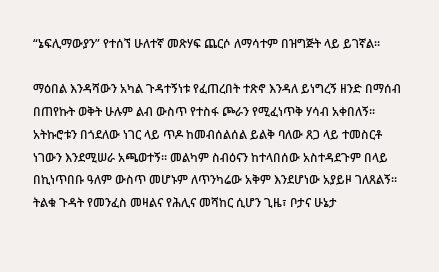“ኔፍሊማውያን” የተሰኘ ሁለተኛ መጽሃፍ ጨርሶ ለማሳተም በዝግጅት ላይ ይገኛል።

ማዕበል እንዳሻውን አካል ጉዳተኝነቱ የፈጠረበት ተጽኖ እንዳለ ይነግረኝ ዘንድ በማሰብ በጠየኩት ወቅት ሁሉም ልብ ውስጥ የተስፋ ጮራን የሚፈነጥቅ ሃሳብ አቀበለኝ። አትኩሮቱን በጎደለው ነገር ላይ ጥዶ ከመብሰልሰል ይልቅ ባለው ጸጋ ላይ ተመስርቶ ነገውን እንደሚሠራ አጫወተኝ። መልካም ስብዕናን ከተላበሰው አስተዳደጉም በላይ በኪነጥበቡ ዓለም ውስጥ መሆኑም ለጥንካሬው አቅም እንደሆነው አያይዞ ገለጸልኝ። ትልቁ ጉዳት የመንፈስ መዛልና የሕሊና መሻከር ሲሆን ጊዜ፣ ቦታና ሁኔታ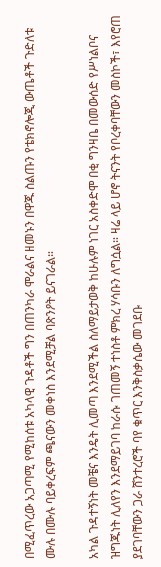በሚፈጥረው አጋጣሚ የሚከሰቱ አካላዊ ጉዳቶች ግን በጠንካራ ሞራልና ዘመኑን በዋጁ ስልጡን የቴክኖሎጂ ውጤቶች ጉድለቱ ሙሉ በሙሉ ባይቀረፍም ጫናውን መቀነስ እንደሚቻል ባጽንዖት ይናገራል።

አካል ጉዳተኝነት መቼና እንዴት ሊመጣ እንደሚችል ስለማይታወቅ ከሁሉም ነገር አስቀድሞ በቂ ግንዛቤ በመውሰድ የሥነልቦና ዝግጁነት ሊለየን እንደማይገባ ከራሱ ገጠመኝ ተነስቶ ምክረ ሃሳቡን ለግሷል። ዛሬ ላይ ሆኖ ትናንት የቦረቀባቸውን መስኮች፣ እየሮጠ ያደገባቸውን ጋራ ሸንተረሮች ባየ ቁጥር እንቅስቃሴው መገደቡ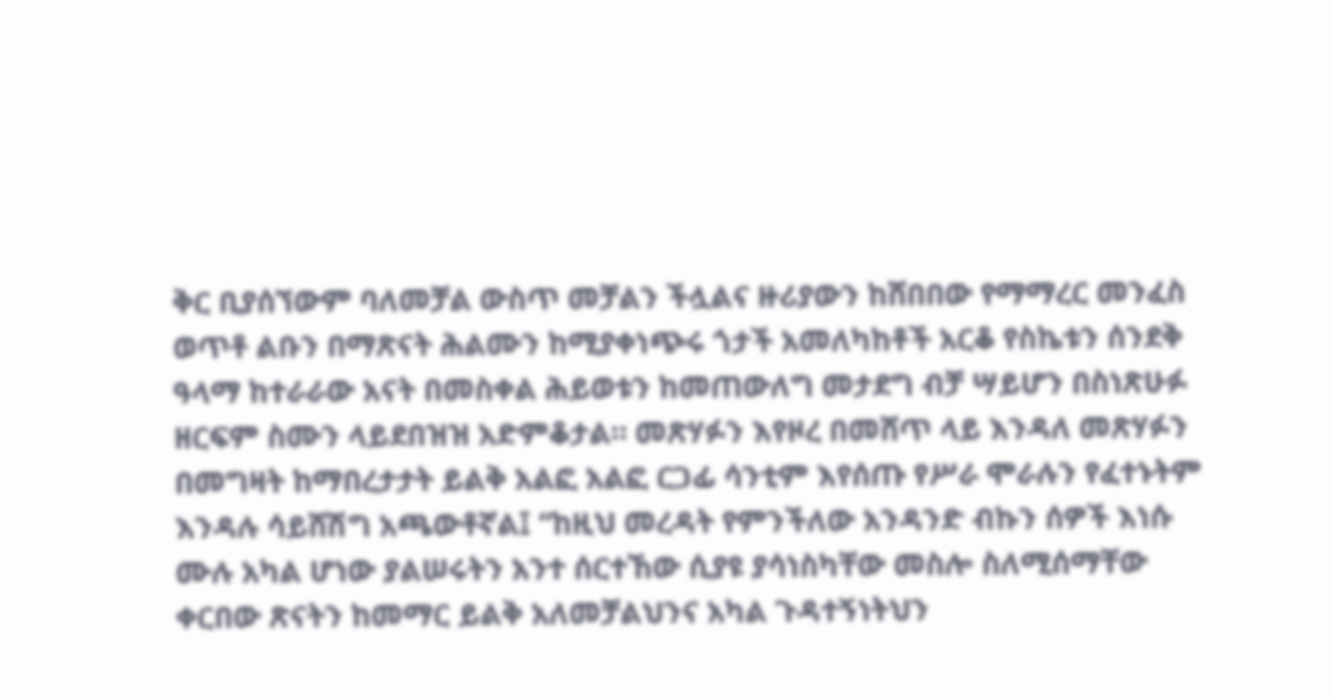ቅር ቢያሰኘውም ባለመቻል ውስጥ መቻልን ችሏልና ዙሪያውን ከሸበበው የማማረር መንፈስ ወጥቶ ልቡን በማጽናት ሕልሙን ከሚያቀነጭሩ ጎታች አመለካከቶች አርቆ የስኬቱን ሰንደቅ ዓላማ ከተራራው አናት በመስቀል ሕይወቱን ከመጠውለግ መታደግ ብቻ ሣይሆን በስነጽሁፉ ዘርፍም ስሙን ላይደበዝዝ አድምቆታል። መጽሃፉን እየዞረ በመሸጥ ላይ እንዳለ መጽሃፉን በመግዛት ከማበረታታት ይልቅ አልፎ አልፎ ርጋፊ ሳንቲም እየሰጡ የሥራ ሞራሉን የፈተኑትም እንዳሉ ሳይሸሽግ አጫውቶኛል፤ “ከዚህ መረዳት የምንችለው አንዳንድ ብኩን ሰዎች እነሱ ሙሉ አካል ሆነው ያልሠሩትን አንተ ሰርተኸው ሲያዩ ያሳነስካቸው መስሎ ስለሚሰማቸው ቀርበው ጽናትን ከመማር ይልቅ አለመቻልህንና አካል ጉዳተኝነትህን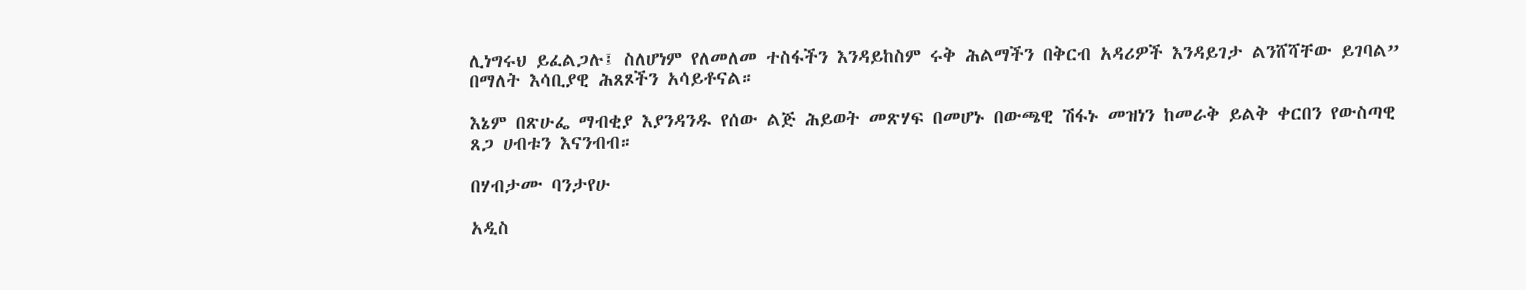ሊነግሩህ ይፈልጋሉ፤ ስለሆነም የለመለመ ተስፋችን እንዳይከስም ሩቅ ሕልማችን በቅርብ አዳሪዎች እንዳይገታ ልንሸሻቸው ይገባል” በማለት እሳቢያዊ ሕጸጾችን አሳይቶናል።

እኔም በጽሁፌ ማብቂያ እያንዳንዱ የሰው ልጅ ሕይወት መጽሃፍ በመሆኑ በውጫዊ ሽፋኑ መዝነን ከመራቅ ይልቅ ቀርበን የውስጣዊ ጸጋ ሀብቱን እናንብብ።

በሃብታሙ ባንታየሁ

አዲስ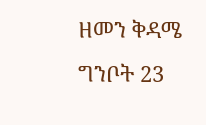ዘመን ቅዳሜ ግንቦት 23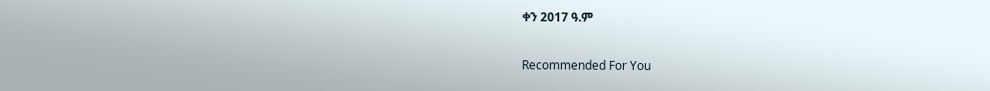ቀን 2017 ዓ.ም

Recommended For You